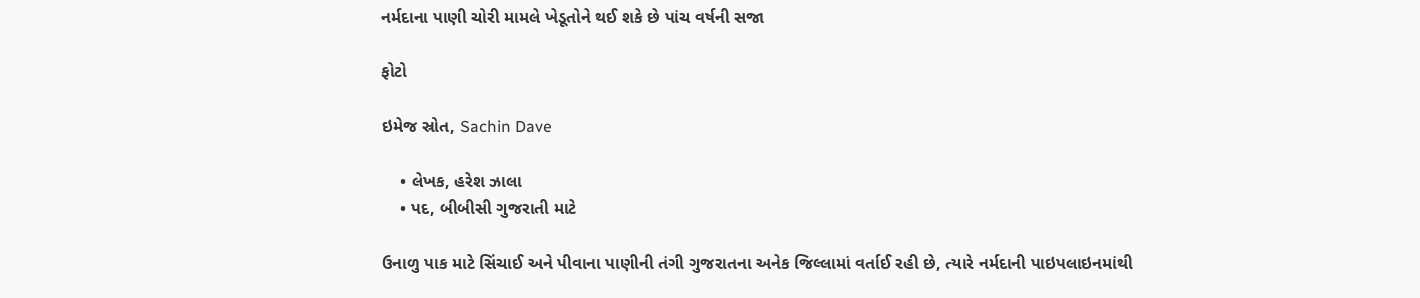નર્મદાના પાણી ચોરી મામલે ખેડૂતોને થઈ શકે છે પાંચ વર્ષની સજા

ફોટો

ઇમેજ સ્રોત, Sachin Dave

    • લેખક, હરેશ ઝાલા
    • પદ, બીબીસી ગુજરાતી માટે

ઉનાળુ પાક માટે સિંચાઈ અને પીવાના પાણીની તંગી ગુજરાતના અનેક જિલ્લામાં વર્તાઈ રહી છે, ત્યારે નર્મદાની પાઇપલાઇનમાંથી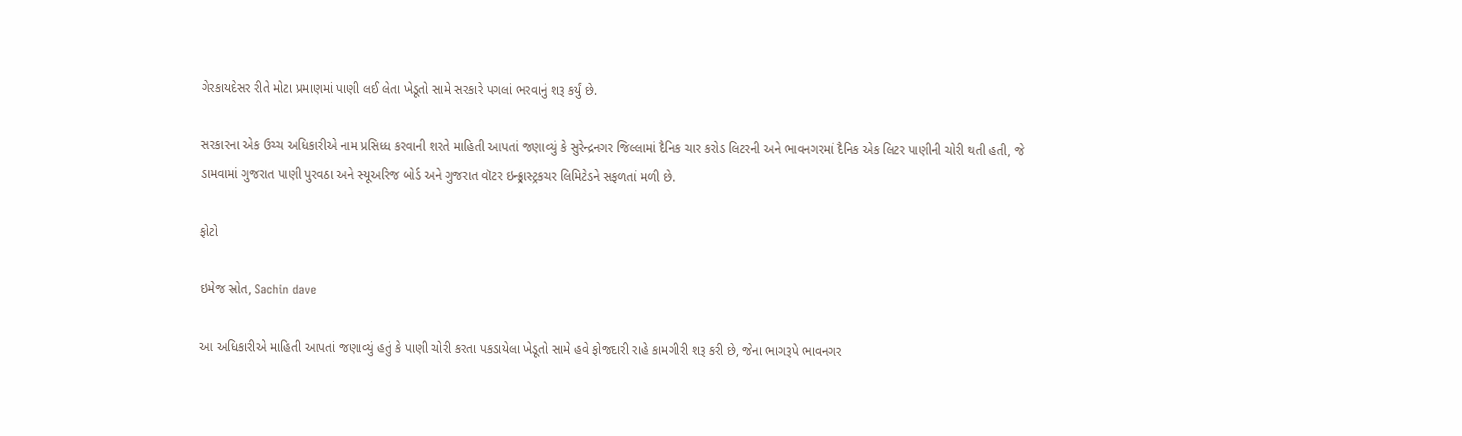ગેરકાયદેસર રીતે મોટા પ્રમાણમાં પાણી લઈ લેતા ખેડૂતો સામે સરકારે પગલાં ભરવાનું શરૂ કર્યું છે.

સરકારના એક ઉચ્ચ અધિકારીએ નામ પ્રસિધ્ધ કરવાની શરતે માહિતી આપતાં જણાવ્યું કે સુરેન્દ્રનગર જિલ્લામાં દૈનિક ચાર કરોડ લિટરની અને ભાવનગરમાં દૈનિક એક લિટર પાણીની ચોરી થતી હતી, જે ડામવામાં ગુજરાત પાણી પુરવઠા અને સ્યૂઅરિજ બોર્ડ અને ગુજરાત વૉટર ઇન્ફ્ર્રાસ્ટ્રકચર લિમિટેડને સફળતાં મળી છે.

ફોટો

ઇમેજ સ્રોત, Sachin dave

આ અધિકારીએ માહિતી આપતાં જણાવ્યું હતું કે પાણી ચોરી કરતા પકડાયેલા ખેડૂતો સામે હવે ફોજદારી રાહે કામગીરી શરૂ કરી છે, જેના ભાગરૂપે ભાવનગર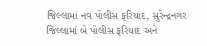જિલ્લામાં નવ પોલીસ ફરિયાદ, સુરેન્દ્રનગર જિલ્લામાં બે પોલીસ ફરિયાદ અને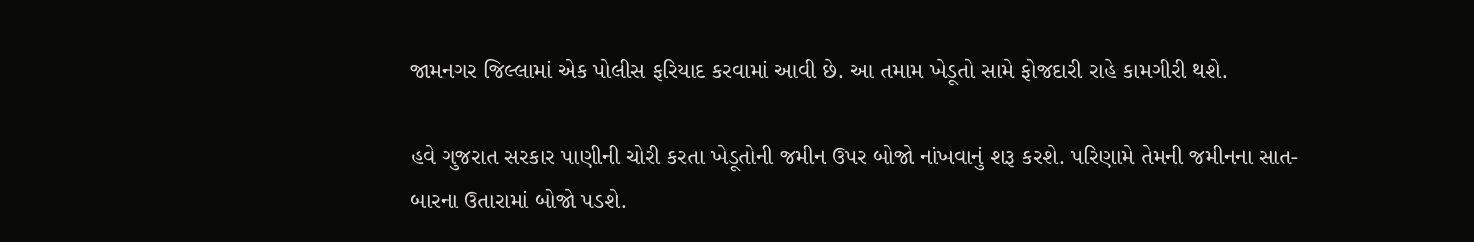જામનગર જિલ્લામાં એક પોલીસ ફરિયાદ કરવામાં આવી છે. આ તમામ ખેડૂતો સામે ફોજદારી રાહે કામગીરી થશે.

હવે ગુજરાત સરકાર પાણીની ચોરી કરતા ખેડૂતોની જમીન ઉપર બોજો નાંખવાનું શરૂ કરશે. પરિણામે તેમની જમીનના સાત-બારના ઉતારામાં બોજો પડશે.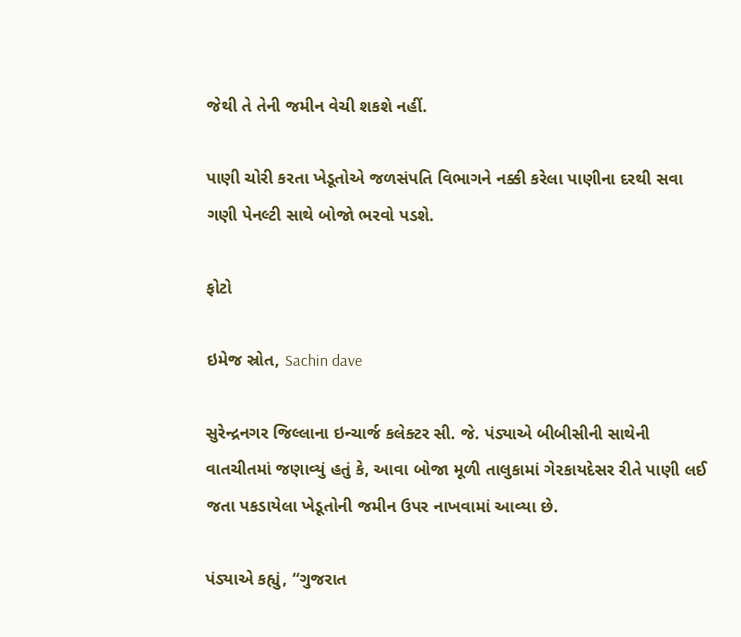જેથી તે તેની જમીન વેચી શકશે નહીં.

પાણી ચોરી કરતા ખેડૂતોએ જળસંપતિ વિભાગને નક્કી કરેલા પાણીના દરથી સવા ગણી પેનલ્ટી સાથે બોજો ભરવો પડશે.

ફોટો

ઇમેજ સ્રોત, Sachin dave

સુરેન્દ્રનગર જિલ્લાના ઇન્ચાર્જ કલેક્ટર સી. જે. પંડ્યાએ બીબીસીની સાથેની વાતચીતમાં જણાવ્યું હતું કે, આવા બોજા મૂળી તાલુકામાં ગેરકાયદેસર રીતે પાણી લઈ જતા પકડાયેલા ખેડૂતોની જમીન ઉપર નાખવામાં આવ્યા છે.

પંડ્યાએ કહ્યું, “ગુજરાત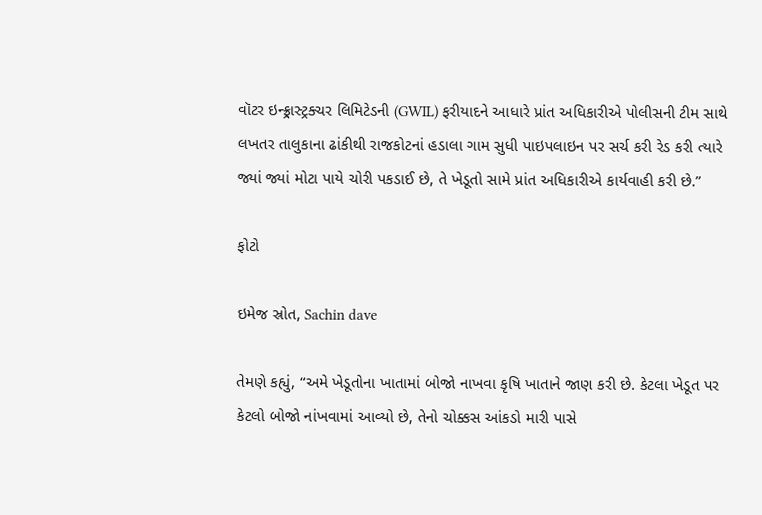વૉટર ઇન્ફ્ર્રાસ્ટ્રક્ચર લિમિટેડની (GWIL) ફરીયાદને આધારે પ્રાંત અધિકારીએ પોલીસની ટીમ સાથે લખતર તાલુકાના ઢાંકીથી રાજકોટનાં હડાલા ગામ સુધી પાઇપલાઇન પર સર્ચ કરી રેડ કરી ત્યારે જ્યાં જ્યાં મોટા પાયે ચોરી પકડાઈ છે, તે ખેડૂતો સામે પ્રાંત અધિકારીએ કાર્યવાહી કરી છે.”

ફોટો

ઇમેજ સ્રોત, Sachin dave

તેમણે કહ્યું, “અમે ખેડૂતોના ખાતામાં બોજો નાખવા કૃષિ ખાતાને જાણ કરી છે. કેટલા ખેડૂત પર કેટલો બોજો નાંખવામાં આવ્યો છે, તેનો ચોક્કસ આંકડો મારી પાસે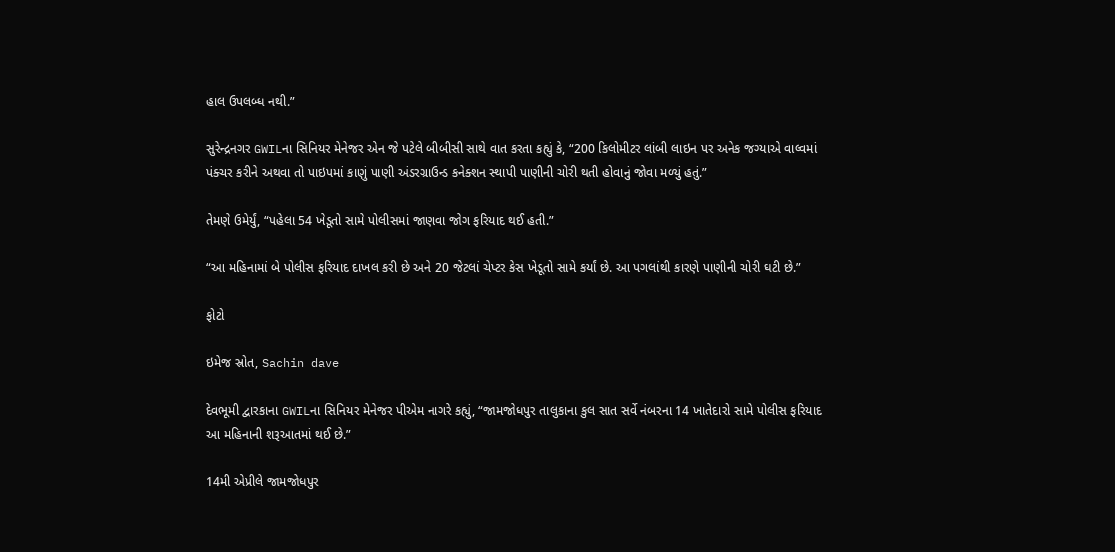હાલ ઉપલબ્ધ નથી.”

સુરેન્દ્રનગર GWILના સિનિયર મેનેજર એન જે પટેલે બીબીસી સાથે વાત કરતા કહ્યું કે, “200 કિલોમીટર લાંબી લાઇન પર અનેક જગ્યાએ વાલ્વમાં પંક્ચર કરીને અથવા તો પાઇપમાં કાણું પાણી અંડરગ્રાઉન્ડ કનેક્શન સ્થાપી પાણીની ચોરી થતી હોવાનું જોવા મળ્યું હતું.”

તેમણે ઉમેર્યું, “પહેલા 54 ખેડૂતો સામે પોલીસમાં જાણવા જોગ ફરિયાદ થઈ હતી.”

“આ મહિનામાં બે પોલીસ ફરિયાદ દાખલ કરી છે અને 20 જેટલાં ચેપ્ટર કેસ ખેડૂતો સામે કર્યાં છે. આ પગલાંથી કારણે પાણીની ચોરી ઘટી છે.”

ફોટો

ઇમેજ સ્રોત, Sachin dave

દેવભૂમી દ્વારકાના GWILના સિનિયર મેનેજર પીએમ નાગરે કહ્યું, “જામજોધપુર તાલુકાના કુલ સાત સર્વે નંબરના 14 ખાતેદારો સામે પોલીસ ફરિયાદ આ મહિનાની શરૂઆતમાં થઈ છે.”

14મી એપ્રીલે જામજોધપુર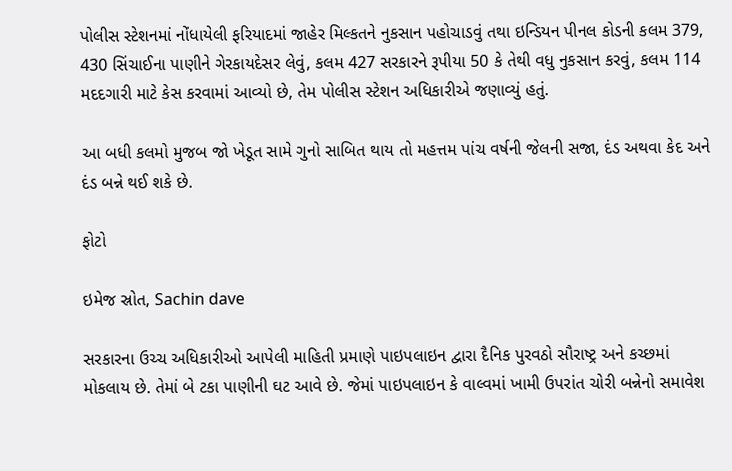પોલીસ સ્ટેશનમાં નોંધાયેલી ફરિયાદમાં જાહેર મિલ્કતને નુકસાન પહોચાડવું તથા ઇન્ડિયન પીનલ કોડની કલમ 379, 430 સિંચાઈના પાણીને ગેરકાયદેસર લેવું, કલમ 427 સરકારને રૂપીયા 50 કે તેથી વધુ નુકસાન કરવું, કલમ 114 મદદગારી માટે કેસ કરવામાં આવ્યો છે, તેમ પોલીસ સ્ટેશન અધિકારીએ જણાવ્યું હતું.

આ બધી કલમો મુજબ જો ખેડૂત સામે ગુનો સાબિત થાય તો મહત્તમ પાંચ વર્ષની જેલની સજા, દંડ અથવા કેદ અને દંડ બન્ને થઈ શકે છે.

ફોટો

ઇમેજ સ્રોત, Sachin dave

સરકારના ઉચ્ચ અધિકારીઓ આપેલી માહિતી પ્રમાણે પાઇપલાઇન દ્વારા દૈનિક પુરવઠો સૌરાષ્ટ્ર અને કચ્છમાં મોકલાય છે. તેમાં બે ટકા પાણીની ઘટ આવે છે. જેમાં પાઇપલાઇન કે વાલ્વમાં ખામી ઉપરાંત ચોરી બન્નેનો સમાવેશ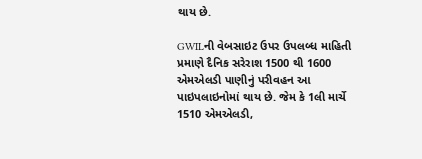થાય છે.

GWILની વેબસાઇટ ઉપર ઉપલબ્ધ માહિતી પ્રમાણે દૈનિક સરેરાશ 1500 થી 1600 એમએલડી પાણીનું પરીવહન આ પાઇપલાઇનોમાં થાય છે. જેમ કે 1લી માર્ચે 1510 એમએલડી,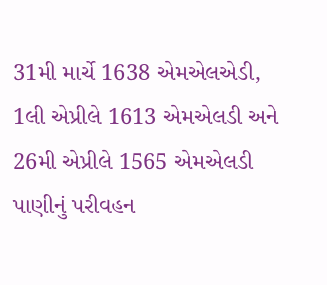31મી માર્ચે 1638 એમએલએડી, 1લી એપ્રીલે 1613 એમએલડી અને 26મી એપ્રીલે 1565 એમએલડી પાણીનું પરીવહન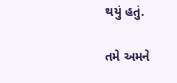થયું હતું.

તમે અમને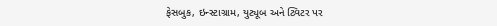ફેસબુક, ઇન્સ્ટાગ્રામ, યુટ્યૂબ અને ટ્વિટર પર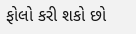ફોલો કરી શકો છો